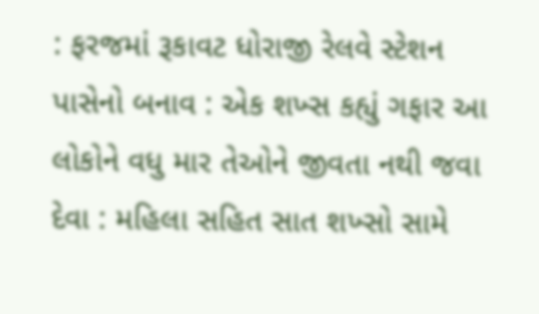: ફરજમાં રૂકાવટ ધોરાજી રેલવે સ્ટેશન પાસેનો બનાવ : એક શખ્સ કહ્યું ગફાર આ લોકોને વધુ માર તેઓને જીવતા નથી જવા દેવા : મહિલા સહિત સાત શખ્સો સામે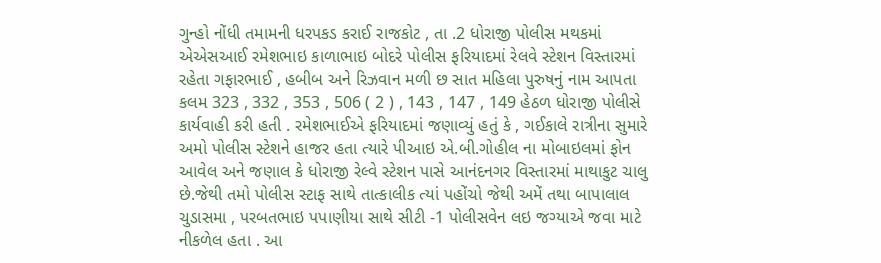ગુન્હો નોંધી તમામની ધરપકડ કરાઈ રાજકોટ , તા .2 ધોરાજી પોલીસ મથકમાં એએસઆઈ રમેશભાઇ કાળાભાઇ બોદરે પોલીસ ફરિયાદમાં રેલવે સ્ટેશન વિસ્તારમાં રહેતા ગફારભાઈ , હબીબ અને રિઝવાન મળી છ સાત મહિલા પુરુષનું નામ આપતા કલમ 323 , 332 , 353 , 506 ( 2 ) , 143 , 147 , 149 હેઠળ ધોરાજી પોલીસે કાર્યવાહી કરી હતી . રમેશભાઈએ ફરિયાદમાં જણાવ્યું હતું કે , ગઈકાલે રાત્રીના સુમારે અમો પોલીસ સ્ટેશને હાજર હતા ત્યારે પીઆઇ એ.બી.ગોહીલ ના મોબાઇલમાં ફોન આવેલ અને જણાલ કે ધોરાજી રેલ્વે સ્ટેશન પાસે આનંદનગર વિસ્તારમાં માથાકુટ ચાલુ છે.જેથી તમો પોલીસ સ્ટાફ સાથે તાત્કાલીક ત્યાં પહોંચો જેથી અમેં તથા બાપાલાલ ચુડાસમા , પરબતભાઇ પપાણીયા સાથે સીટી -1 પોલીસવેન લઇ જગ્યાએ જવા માટે નીકળેલ હતા . આ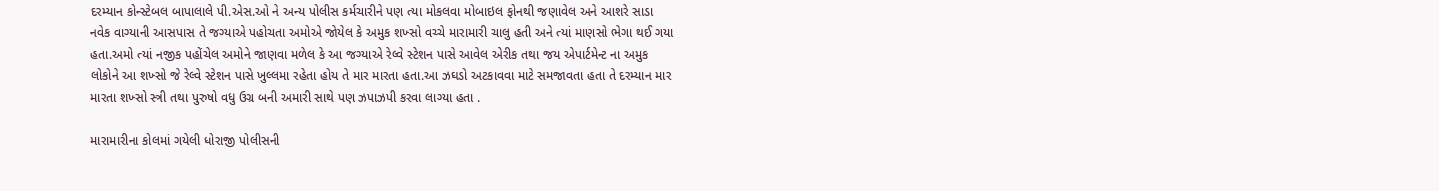દરમ્યાન કોન્સ્ટેબલ બાપાલાલે પી.એસ.ઓ ને અન્ય પોલીસ કર્મચારીને પણ ત્યા મોકલવા મોબાઇલ ફોનથી જણાવેલ અને આશરે સાડા નવેક વાગ્યાની આસપાસ તે જગ્યાએ પહોચતા અમોએ જોયેલ કે અમુક શખ્સો વચ્ચે મારામારી ચાલુ હતી અને ત્યાં માણસો ભેગા થઈ ગયા હતા.અમો ત્યાં નજીક પહોંચેલ અમોને જાણવા મળેલ કે આ જગ્યાએ રેલ્વે સ્ટેશન પાસે આવેલ એરીક તથા જય એપાર્ટમેન્ટ ના અમુક લોકોને આ શખ્સો જે રેલ્વે સ્ટેશન પાસે ખુલ્લમા રહેતા હોય તે માર મારતા હતા.આ ઝઘડો અટકાવવા માટે સમજાવતા હતા તે દરમ્યાન માર મારતા શખ્સો સ્ત્રી તથા પુરુષો વધુ ઉગ્ર બની અમારી સાથે પણ ઝપાઝપી કરવા લાગ્યા હતા .

મારામારીના કોલમાં ગયેલી ધોરાજી પોલીસની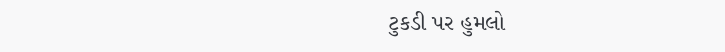ટુકડી પર હુમલો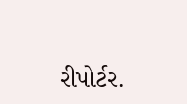રીપોર્ટર.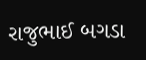રાજુભાઈ બગડા